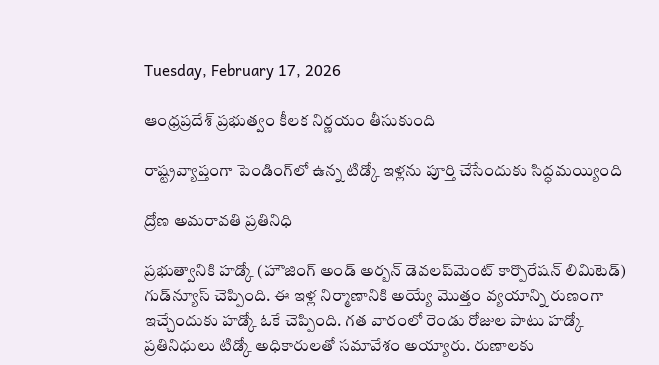Tuesday, February 17, 2026

ఆంధ్రప్రదేశ్ ప్రభుత్వం కీలక నిర్ణయం తీసుకుంది

రాష్ట్రవ్యాప్తంగా పెండింగ్‌లో ఉన్న టిడ్కో ఇళ్లను పూర్తి చేసేందుకు సిద్ధమయ్యింది

ద్రోణ అమరావతి ప్రతినిధి

ప్రభుత్వానికి హడ్కో (హౌజింగ్‌ అండ్‌ అర్బన్‌ డెవలప్‌మెంట్‌ కార్పొరేషన్‌ లిమిటెడ్‌) గుడ్‌న్యూస్ చెప్పింది. ఈ ఇళ్ల నిర్మాణానికి అయ్యే మొత్తం వ్యయాన్ని రుణంగా ఇచ్చేందుకు హడ్కో ఓకే చెప్పింది. గత వారంలో రెండు రోజుల పాటు హడ్కో ప్రతినిధులు టిడ్కో అధికారులతో సమావేశం అయ్యారు. రుణాలకు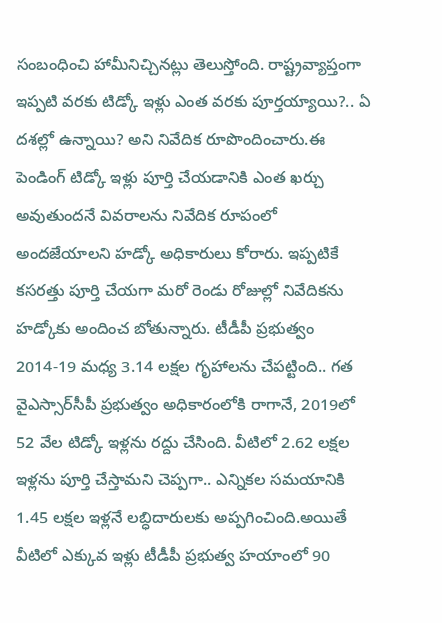సంబంధించి హామీనిచ్చినట్లు తెలుస్తోంది. రాష్ట్రవ్యాప్తంగా ఇప్పటి వరకు టిడ్కో ఇళ్లు ఎంత వరకు పూర్తయ్యాయి?.. ఏ దశల్లో ఉన్నాయి? అని నివేదిక రూపొందించారు.ఈ పెండింగ్ టిడ్కో ఇళ్లు పూర్తి చేయడానికి ఎంత ఖర్చు అవుతుందనే వివరాలను నివేదిక రూపంలో అందజేయాలని హడ్కో అధికారులు కోరారు. ఇప్పటికే కసరత్తు పూర్తి చేయగా మరో రెండు రోజుల్లో నివేదికను హడ్కోకు అందించ బోతున్నారు. టీడీపీ ప్రభుత్వం 2014-19 మధ్య 3.14 లక్షల గృహాలను చేపట్టింది.. గత వైఎస్సార్‌సీపీ ప్రభుత్వం అధికారంలోకి రాగానే, 2019లో 52 వేల టిడ్కో ఇళ్లను రద్దు చేసింది. వీటిలో 2.62 లక్షల ఇళ్లను పూర్తి చేస్తామని చెప్పగా.. ఎన్నికల సమయానికి 1.45 లక్షల ఇళ్లనే లబ్ధిదారులకు అప్పగించింది.అయితే వీటిలో ఎక్కువ ఇళ్లు టీడీపీ ప్రభుత్వ హయాంలో 90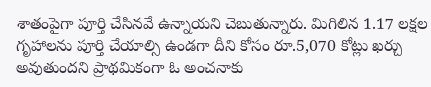శాతంపైగా పూర్తి చేసినవే ఉన్నాయని చెబుతున్నారు. మిగిలిన 1.17 లక్షల గృహాలను పూర్తి చేయాల్సి ఉండగా దీని కోసం రూ.5,070 కోట్లు ఖర్చు అవుతుందని ప్రాథమికంగా ఓ అంచనాకు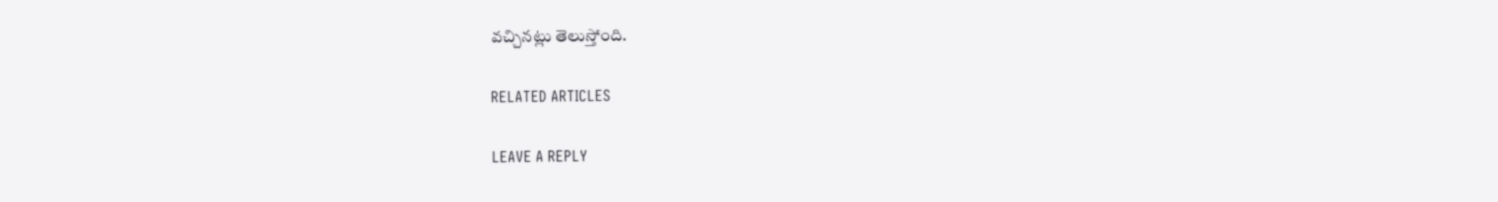వచ్చినట్లు తెలుస్తోంది.

RELATED ARTICLES

LEAVE A REPLY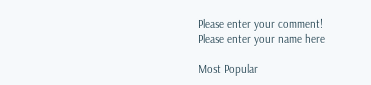Please enter your comment!
Please enter your name here

Most Popular